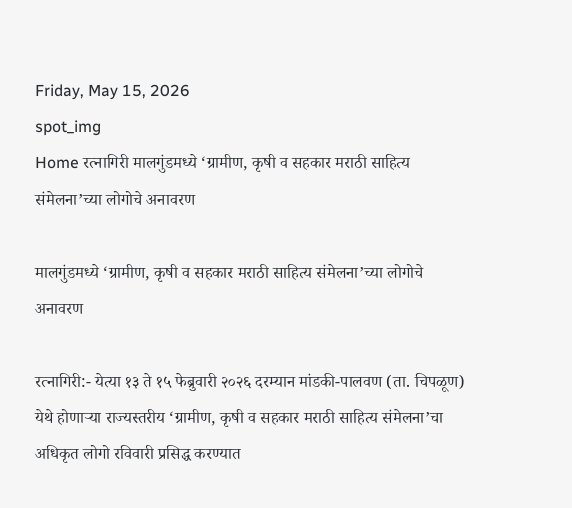Friday, May 15, 2026
spot_img
Home रत्नागिरी मालगुंडमध्ये ‘ग्रामीण, कृषी व सहकार मराठी साहित्य संमेलना’च्या लोगोचे अनावरण

मालगुंडमध्ये ‘ग्रामीण, कृषी व सहकार मराठी साहित्य संमेलना’च्या लोगोचे अनावरण

रत्नागिरी:- येत्या १३ ते १५ फेब्रुवारी २०२६ दरम्यान मांडकी-पालवण (ता. चिपळूण) येथे होणाऱ्या राज्यस्तरीय ‘ग्रामीण, कृषी व सहकार मराठी साहित्य संमेलना’चा अधिकृत लोगो रविवारी प्रसिद्ध करण्यात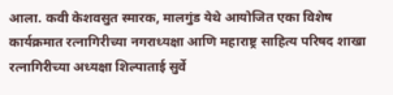आला. कवी केशवसुत स्मारक, मालगुंड येथे आयोजित एका विशेष कार्यक्रमात रत्नागिरीच्या नगराध्यक्षा आणि महाराष्ट्र साहित्य परिषद शाखा रत्नागिरीच्या अध्यक्षा शिल्पाताई सुर्वे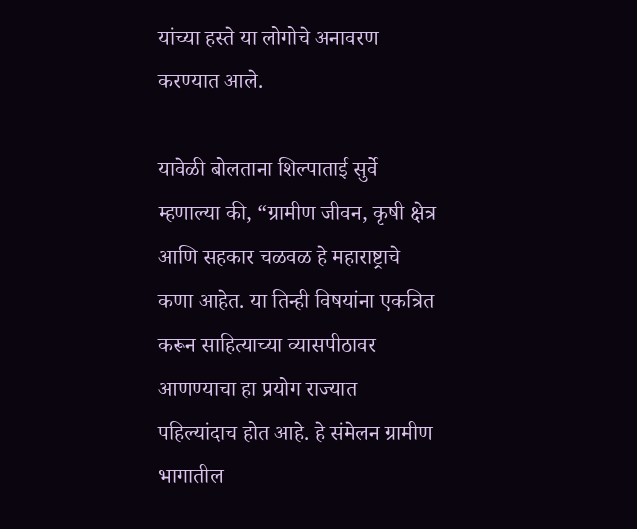यांच्या हस्ते या लोगोचे अनावरण करण्यात आले.

यावेळी बोलताना शिल्पाताई सुर्वे म्हणाल्या की, “ग्रामीण जीवन, कृषी क्षेत्र आणि सहकार चळवळ हे महाराष्ट्राचे कणा आहेत. या तिन्ही विषयांना एकत्रित करून साहित्याच्या व्यासपीठावर आणण्याचा हा प्रयोग राज्यात पहिल्यांदाच होत आहे. हे संमेलन ग्रामीण भागातील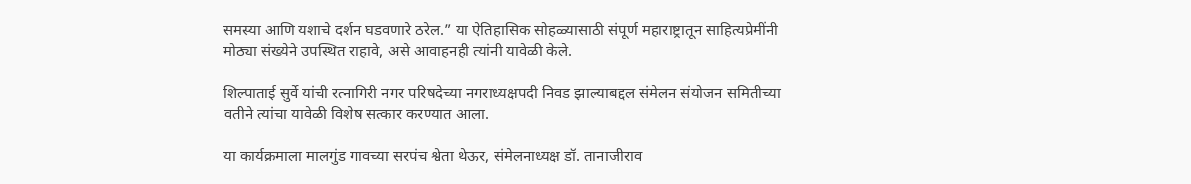समस्या आणि यशाचे दर्शन घडवणारे ठरेल.” या ऐतिहासिक सोहळ्यासाठी संपूर्ण महाराष्ट्रातून साहित्यप्रेमींनी मोठ्या संख्येने उपस्थित राहावे, असे आवाहनही त्यांनी यावेळी केले.

शिल्पाताई सुर्वे यांची रत्नागिरी नगर परिषदेच्या नगराध्यक्षपदी निवड झाल्याबद्दल संमेलन संयोजन समितीच्या वतीने त्यांचा यावेळी विशेष सत्कार करण्यात आला.

या कार्यक्रमाला मालगुंड गावच्या सरपंच श्वेता थेऊर, संमेलनाध्यक्ष डॉ. तानाजीराव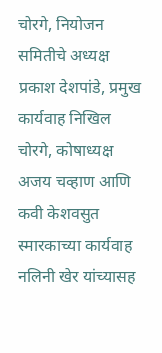चोरगे, नियोजन समितीचे अध्यक्ष प्रकाश देशपांडे, प्रमुख कार्यवाह निखिल चोरगे, कोषाध्यक्ष अजय चव्हाण आणि कवी केशवसुत स्मारकाच्या कार्यवाह नलिनी खेर यांच्यासह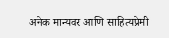अनेक मान्यवर आणि साहित्यप्रेमी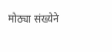मोठ्या संख्येने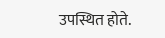उपस्थित होते.